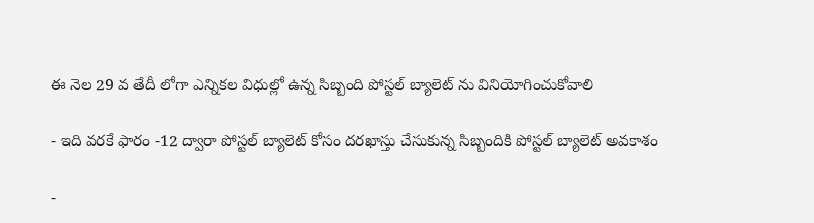ఈ నెల 29 వ తేదీ లోగా ఎన్నికల విధుల్లో ఉన్న సిబ్బంది పోస్టల్ బ్యాలెట్ ను వినియోగించుకోవాలి

- ఇది వరకే ఫారం -12 ద్వారా పోస్టల్ బ్యాలెట్ కోసం దరఖాస్తు చేసుకున్న సిబ్బందికి పోస్టల్ బ్యాలెట్ అవకాశం

-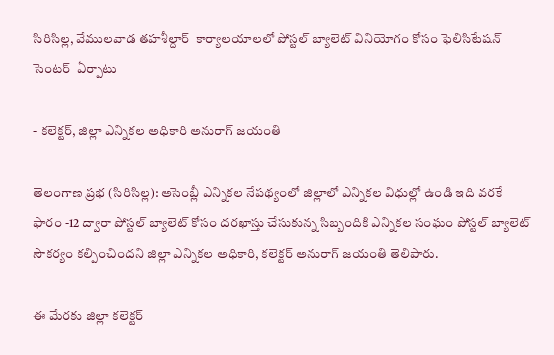సిరిసిల్ల, వేములవాడ తహశీల్దార్  కార్యాలయాలలో పోస్టల్ బ్యాలెట్ వినియోగం కోసం ఫెలిసిటేషన్ సెంటర్  ఏర్పాటు

- కలెక్టర్, జిల్లా ఎన్నికల అధికారి అనురాగ్ జయంతి

తెలంగాణ ప్రభ (సిరిసిల్ల): అసెంబ్లీ ఎన్నికల నేపథ్యంలో జిల్లాలో ఎన్నికల విధుల్లో ఉండి ఇది వరకే ఫారం -12 ద్వారా పోస్టల్ బ్యాలెట్ కోసం దరఖాస్తు చేసుకున్న సిబ్బందికి ఎన్నికల సంఘం పోస్టల్‌ బ్యాలెట్‌ సౌకర్యం కల్పించిందని జిల్లా ఎన్నికల అధికారి, కలెక్టర్‌ అనురాగ్ జయంతి తెలిపారు.

ఈ మేరకు జిల్లా కలెక్టర్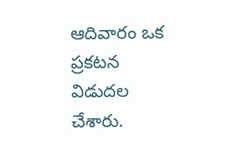ఆదివారం ఒక ప్రకటన విడుదల చేశారు.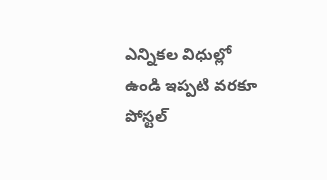ఎన్నికల విధుల్లో ఉండి ఇప్పటి వరకూ పోస్టల్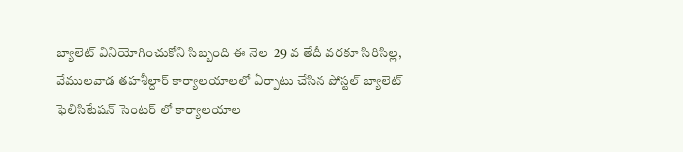బ్యాలెట్ వినియోగించుకోని సిబ్బంది ఈ నెల  29 వ తేదీ వరకూ సిరిసిల్ల, వేములవాడ తహశీల్దార్ కార్యాలయాలలో ఏర్పాటు చేసిన పోస్టల్‌ బ్యాలెట్‌ ఫెలిసిటేషన్ సెంటర్ లో కార్యాలయాల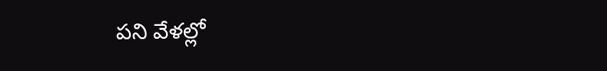పని వేళల్లో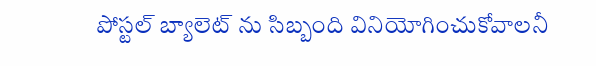పోస్టల్ బ్యాలెట్ ను సిబ్బంది వినియోగించుకోవాలనీ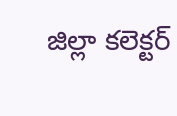జిల్లా కలెక్టర్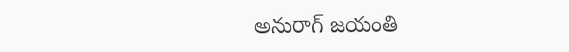అనురాగ్ జయంతి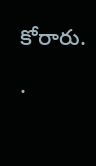కోరారు.

.